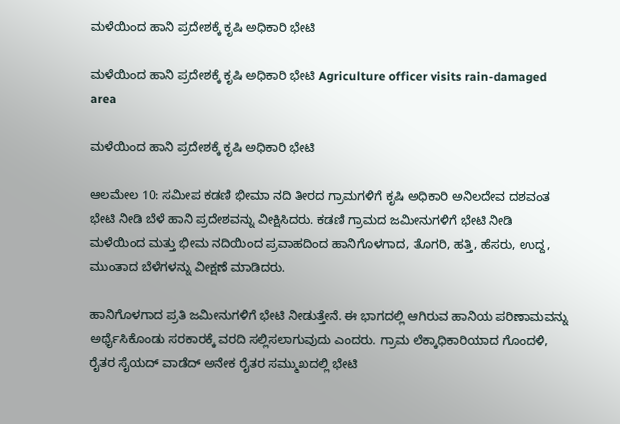ಮಳೆಯಿಂದ ಹಾನಿ ಪ್ರದೇಶಕ್ಕೆ ಕೃಷಿ ಅಧಿಕಾರಿ ಭೇಟಿ

ಮಳೆಯಿಂದ ಹಾನಿ ಪ್ರದೇಶಕ್ಕೆ ಕೃಷಿ ಅಧಿಕಾರಿ ಭೇಟಿ Agriculture officer visits rain-damaged area

ಮಳೆಯಿಂದ ಹಾನಿ ಪ್ರದೇಶಕ್ಕೆ ಕೃಷಿ ಅಧಿಕಾರಿ ಭೇಟಿ

ಆಲಮೇಲ 10: ಸಮೀಪ ಕಡಣಿ ಭೀಮಾ ನದಿ ತೀರದ ಗ್ರಾಮಗಳಿಗೆ ಕೃಷಿ ಅಧಿಕಾರಿ ಅನಿಲದೇವ ದಶವಂತ ಭೇಟಿ ನೀಡಿ ಬೆಳೆ ಹಾನಿ ಪ್ರದೇಶವನ್ನು ವೀಕ್ಷಿಸಿದರು. ಕಡಣಿ ಗ್ರಾಮದ ಜಮೀನುಗಳಿಗೆ ಭೇಟಿ ನೀಡಿ ಮಳೆಯಿಂದ ಮತ್ತು ಭೀಮ ನದಿಯಿಂದ ಪ್ರವಾಹದಿಂದ ಹಾನಿಗೊಳಗಾದ, ತೊಗರಿ, ಹತ್ತಿ, ಹೆಸರು, ಉದ್ದ, ಮುಂತಾದ ಬೆಳೆಗಳನ್ನು ವೀಕ್ಷಣೆ ಮಾಡಿದರು.

ಹಾನಿಗೊಳಗಾದ ಪ್ರತಿ ಜಮೀನುಗಳಿಗೆ ಭೇಟಿ ನೀಡುತ್ತೇನೆ. ಈ ಭಾಗದಲ್ಲಿ ಆಗಿರುವ ಹಾನಿಯ ಪರಿಣಾಮವನ್ನು ಅರ್ಥೈಸಿಕೊಂಡು ಸರಕಾರಕ್ಕೆ ವರದಿ ಸಲ್ಲಿಸಲಾಗುವುದು ಎಂದರು. ಗ್ರಾಮ ಲೆಕ್ಕಾಧಿಕಾರಿಯಾದ ಗೊಂದಳಿ, ರೈತರ ಸೈಯದ್ ವಾಡೆದ್ ಅನೇಕ ರೈತರ ಸಮ್ಮುಖದಲ್ಲಿ ಭೇಟಿ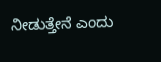ನೀಡುತ್ತೇನೆ ಎಂದು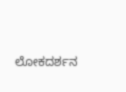ಲೋಕದರ್ಶನ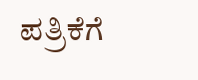ಪತ್ರಿಕೆಗೆ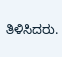ತಿಳಿಸಿದರು.